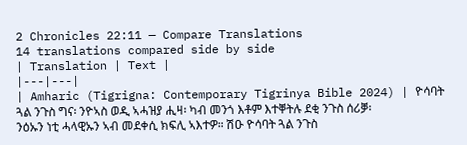2 Chronicles 22:11 — Compare Translations
14 translations compared side by side
| Translation | Text |
|---|---|
| Amharic (Tigrigna: Contemporary Tigrinya Bible 2024) | ዮሳባት ጓል ንጉስ ግና፡ ንዮኣስ ወዲ ኣሓዝያ ሒዛ፡ ካብ መንጎ እቶም እተቐትሉ ደቂ ንጉስ ሰሪቓ፡ ንዕኡን ነቲ ሓላዊኡን ኣብ መደቀሲ ክፍሊ ኣእተዎ። ሽዑ ዮሳባት ጓል ንጉስ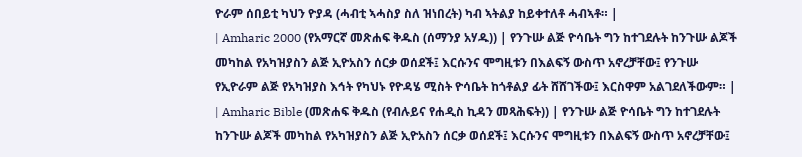ዮራም ሰበይቲ ካህን ዮያዳ (ሓብቲ ኣሓስያ ስለ ዝነበረት) ካብ ኣትልያ ከይቀተለቶ ሓብኣቶ። |
| Amharic 2000 (የአማርኛ መጽሐፍ ቅዱስ (ሰማንያ አሃዱ)) | የንጉሡ ልጅ ዮሳቤት ግን ከተገደሉት ከንጉሡ ልጆች መካከል የአካዝያስን ልጅ ኢዮአስን ሰርቃ ወሰደች፤ እርሱንና ሞግዚቱን በእልፍኝ ውስጥ አኖረቻቸው፤ የንጉሡ የኢዮራም ልጅ የአካዝያስ እኅት የካህኑ የዮዳሄ ሚስት ዮሳቤት ከጎቶልያ ፊት ሸሸገችው፤ እርስዋም አልገደለችውም። |
| Amharic Bible (መጽሐፍ ቅዱስ (የብሉይና የሐዲስ ኪዳን መጻሕፍት)) | የንጉሡ ልጅ ዮሳቤት ግን ከተገደሉት ከንጉሡ ልጆች መካከል የአካዝያስን ልጅ ኢዮአስን ሰርቃ ወሰደች፤ እርሱንና ሞግዚቱን በእልፍኝ ውስጥ አኖረቻቸው፤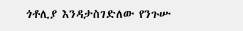ጎቶሊያ እንዳታስገድለው የንጉሡ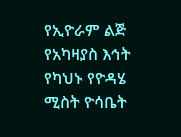የኢዮራም ልጅ የአካዛያስ እኅት የካህኑ የዮዳሄ ሚስት ዮሳቤት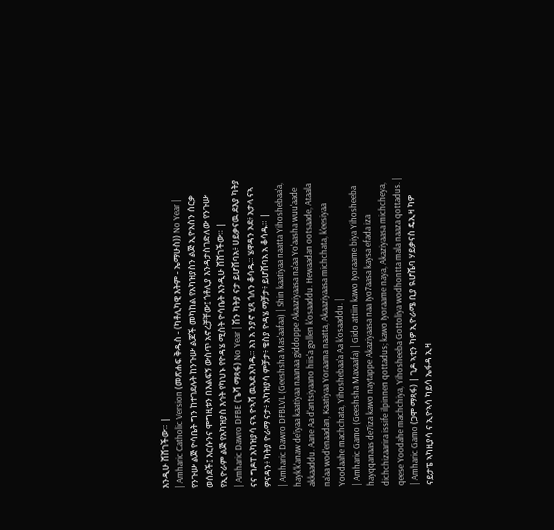እንዲሁ ሸሸገችው። |
| Amharic Catholic Version (መጽሐፍ ቅዱስ - (ካቶሊካዊ እትም - ኤማሁስ)) No Year | የንጉሡ ልጅ ዮሳቤት ግን ከተገደሉት ከንጉሡ ልጆች መካከል የአካዝያስን ልጅ ኢዮአስን ሰርቃ ወሰደች፤ እርሱንና ሞግዚቱን በእልፍኝ ውስጥ አኖረቻቸው፤ ጎቶሊያ እንዳታስገድለው የንጉሡ የኢዮራም ልጅ የአካዝያስ እኅት የካህኑ የዮዳሄ ሚስት ዮሳቤት እንዲሁ ሸሸገችው። |
| Amharic Dawro DFBE (ጌሻ ማጻፋ) No Year | ሽን ካትያ ናታ ይሆሸባአ፥ ሀይቃናዉ ደእያ ካትያ ናና ግዶፐ አካዝያሳ ናኣ ዮኣሻ ዉኣደ አካዱ። አነ አ ንያኖ ሂጻ ጎለን ቆሳዱ። ሄዋዳን ኦደ፥ አታላ ናኣ ዎናዳን፥ ካትያ ዮራማ ናታ፥ አካዝያሳ ምቻታ፥ ቄስያ ዮዳሄ ማቻታ፥ ይሆሸባአ አ ቆሳዱ። |
| Amharic Dawro DFBLVL (Geeshsha Mas'aafaa) | Shin kaatiyaa naatta Yihoshebaa'a, hayk'k'anaw de'iyaa kaatiyaa naanaa giddoppe Akaaziyaasa na'aa Yo'aasha wuu'aade akkaaddu. Aane Aa d'antsiyaano hiis'a gollen k'osaaddu. Hewaadan ootsaade, Ataala na'aa wod'enaadan, Kaatiyaa Yoraama naatta, Akaaziyaasa michchata, k'eesiyaa Yoodaahe machchata, Yihoshebaa'a Aa k'osaaddu. |
| Amharic Gamo (Geeshsha Maxaafa) | Gido attiin kawo Iyoraame biya Yihosheeba hayqqanaas de7iza kawo naytappe Akaziyaasa naa Iyo7aasa kaysa efada iza dichchizaarira issife ilpinnen qottadus; kawo Iyoraame naya, Akaziyaasa michcheya, qeese Yoodahe machchiya, Yihosheeba Gottoliya wodhontta mala naaza qottadus. |
| Amharic Gamo (ጋሞ ማጻፋ) | ጊዶ ኣቲን ካዎ ኢዮራሜ ቢያ ዪሆሼባ ሃይቃናስ ዴኢዛ ካዎ ናይታፔ ኣካዚያሳ ና ኢዮኣሳ ካይሳ ኤፋዳ ኢዛ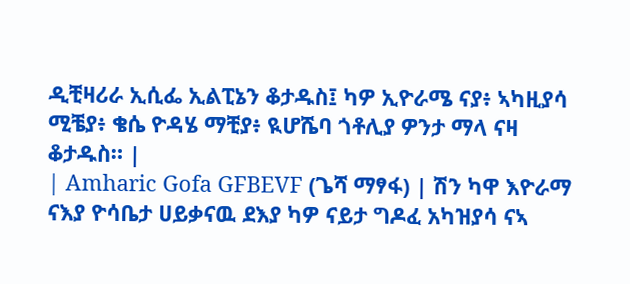ዲቺዛሪራ ኢሲፌ ኢልፒኔን ቆታዱስ፤ ካዎ ኢዮራሜ ናያ፥ ኣካዚያሳ ሚቼያ፥ ቄሴ ዮዳሄ ማቺያ፥ ዪሆሼባ ጎቶሊያ ዎንታ ማላ ናዛ ቆታዱስ። |
| Amharic Gofa GFBEVF (ጌሻ ማፃፋ) | ሽን ካዋ እዮራማ ናእያ ዮሳቤታ ሀይቃናዉ ደእያ ካዎ ናይታ ግዶፈ አካዝያሳ ናኣ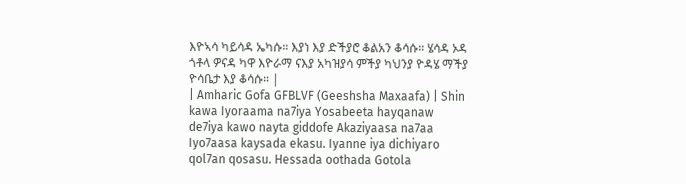እዮኣሳ ካይሳዳ ኤካሱ። እያነ እያ ድችያሮ ቆልአን ቆሳሱ። ሄሳዳ ኦዳ ጎቶላ ዎናዳ ካዋ እዮራማ ናእያ አካዝያሳ ምችያ ካህንያ ዮዳሄ ማችያ ዮሳቤታ እያ ቆሳሱ። |
| Amharic Gofa GFBLVF (Geeshsha Maxaafa) | Shin kawa Iyoraama na7iya Yosabeeta hayqanaw de7iya kawo nayta giddofe Akaziyaasa na7aa Iyo7aasa kaysada ekasu. Iyanne iya dichiyaro qol7an qosasu. Hessada oothada Gotola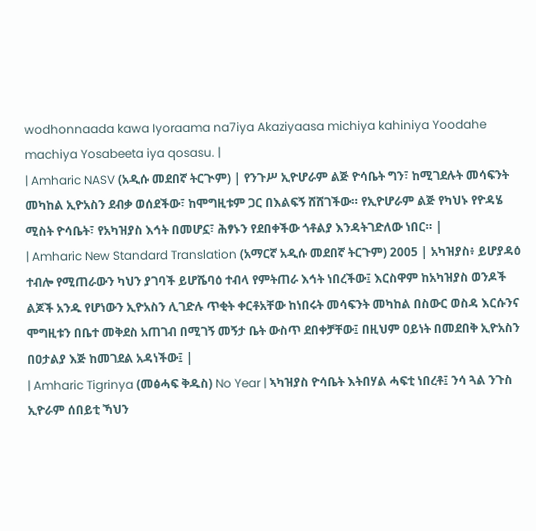wodhonnaada kawa Iyoraama na7iya Akaziyaasa michiya kahiniya Yoodahe machiya Yosabeeta iya qosasu. |
| Amharic NASV (አዲሱ መደበኛ ትርጒም) | የንጉሥ ኢዮሆራም ልጅ ዮሳቤት ግን፣ ከሚገደሉት መሳፍንት መካከል ኢዮአስን ደብቃ ወሰደችው፣ ከሞግዚቱም ጋር በእልፍኝ ሸሸገችው። የኢዮሆራም ልጅ የካህኑ የዮዳሄ ሚስት ዮሳቤት፣ የአካዝያስ እኅት በመሆኗ፣ ሕፃኑን የደበቀችው ጎቶልያ እንዳትገድለው ነበር። |
| Amharic New Standard Translation (አማርኛ አዲሱ መደበኛ ትርጉም) 2005 | አካዝያስ፥ ይሆያዳዕ ተብሎ የሚጠራውን ካህን ያገባች ይሆሼባዕ ተብላ የምትጠራ እኅት ነበረችው፤ እርስዋም ከአካዝያስ ወንዶች ልጆች አንዱ የሆነውን ኢዮአስን ሊገድሉ ጥቂት ቀርቶአቸው ከነበሩት መሳፍንት መካከል በስውር ወስዳ እርሱንና ሞግዚቱን በቤተ መቅደስ አጠገብ በሚገኝ መኝታ ቤት ውስጥ ደበቀቻቸው፤ በዚህም ዐይነት በመደበቅ ኢዮአስን በዐታልያ እጅ ከመገደል አዳነችው፤ |
| Amharic Tigrinya (መፅሓፍ ቅዱስ) No Year | ኣካዝያስ ዮሳቤት እትበሃል ሓፍቲ ነበረቶ፤ ንሳ ጓል ንጉስ ኢዮራም ሰበይቲ ኻህን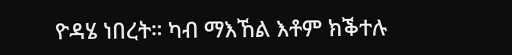ዮዳሄ ነበረት። ካብ ማእኸል እቶም ክቕተሉ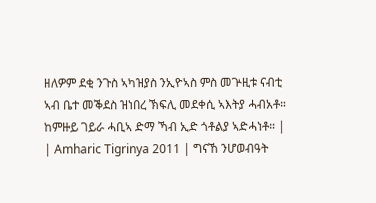ዘለዎም ደቂ ንጉስ ኣካዝያስ ንኢዮኣስ ምስ መጕዚቱ ናብቲ ኣብ ቤተ መቕደስ ዝነበረ ኽፍሊ መደቀሲ ኣእትያ ሓብአቶ። ከምዙይ ገይራ ሓቢኣ ድማ ኻብ ኢድ ጎቶልያ ኣድሓነቶ። |
| Amharic Tigrinya 2011 | ግናኸ ንሆወብዓት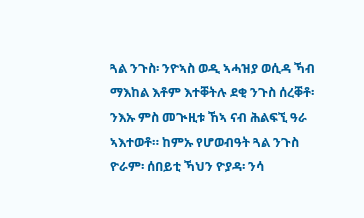ጓል ንጉስ፡ ንዮኣስ ወዲ ኣሓዝያ ወሲዳ ኻብ ማእከል እቶም እተቐትሉ ደቂ ንጉስ ሰረቐቶ፡ ንእኡ ምስ መጒዚቱ ኸኣ ናብ ሕልፍኚ ዓራ ኣእተወቶ። ከምኡ የሆወብዓት ጓል ንጉስ ዮራም፡ ሰበይቲ ኻህን ዮያዳ፡ ንሳ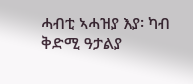ሓብቲ ኣሓዝያ እያ፡ ካብ ቅድሚ ዓታልያ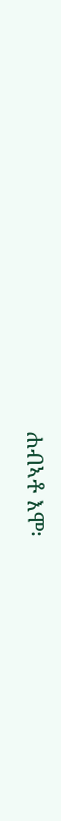ሐብኣቶ እሞ፡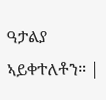ዓታልያ ኣይቀተለቶን። |